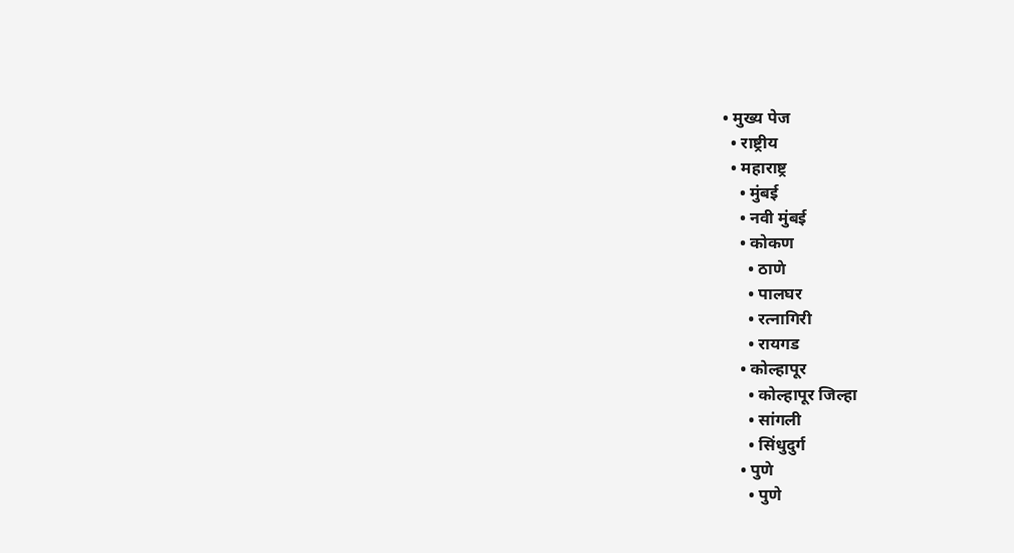• मुख्य पेज
  • राष्ट्रीय
  • महाराष्ट्र
    • मुंबई
    • नवी मुंबई
    • कोकण
      • ठाणे
      • पालघर
      • रत्नागिरी
      • रायगड
    • कोल्हापूर
      • कोल्हापूर जिल्हा
      • सांगली
      • सिंधुदुर्ग
    • पुणे
      • पुणे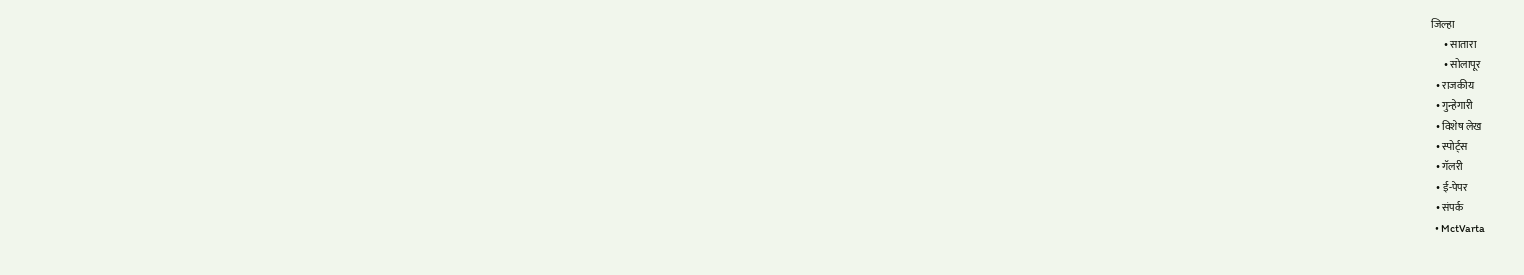जिल्हा
      • सातारा
      • सोलापूर
  • राजकीय
  • गुन्हेगारी
  • विशेष लेख
  • स्पोर्ट्स
  • गॅलरी
  • ई-पेपर
  • संपर्क
  • MctVarta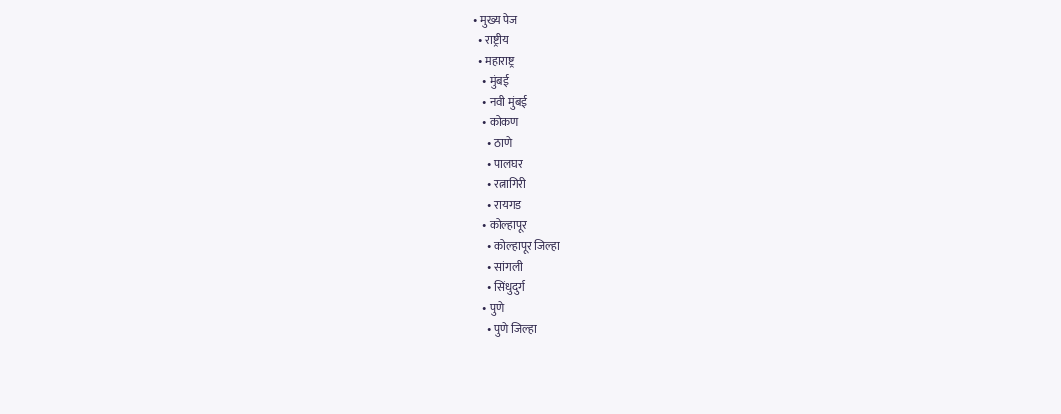• मुख्य पेज
  • राष्ट्रीय
  • महाराष्ट्र
    • मुंबई
    • नवी मुंबई
    • कोकण
      • ठाणे
      • पालघर
      • रत्नागिरी
      • रायगड
    • कोल्हापूर
      • कोल्हापूर जिल्हा
      • सांगली
      • सिंधुदुर्ग
    • पुणे
      • पुणे जिल्हा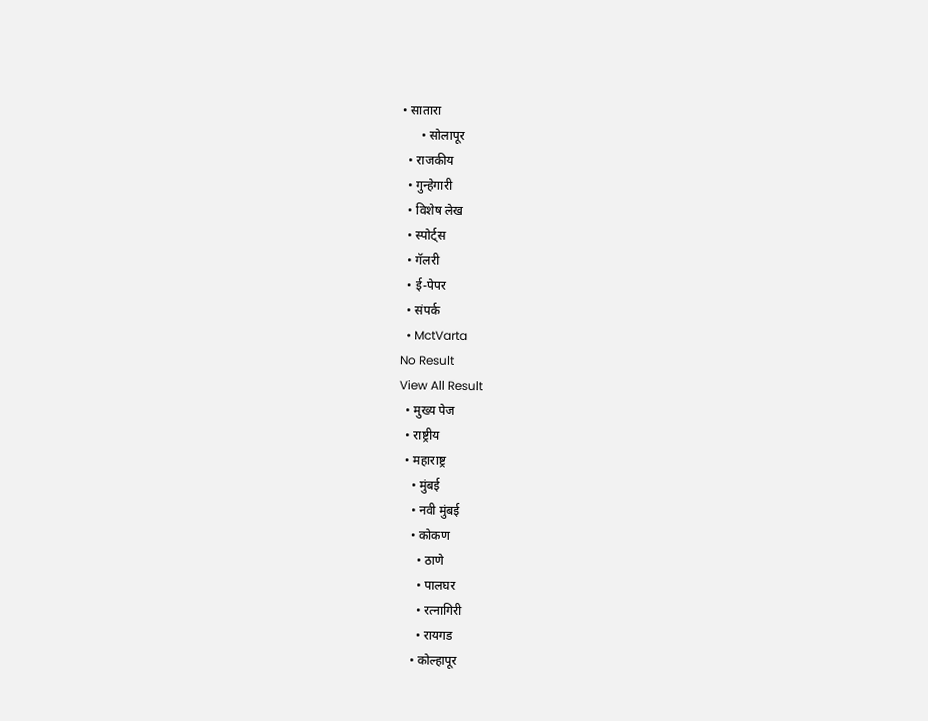• सातारा
      • सोलापूर
  • राजकीय
  • गुन्हेगारी
  • विशेष लेख
  • स्पोर्ट्स
  • गॅलरी
  • ई-पेपर
  • संपर्क
  • MctVarta
No Result
View All Result
  • मुख्य पेज
  • राष्ट्रीय
  • महाराष्ट्र
    • मुंबई
    • नवी मुंबई
    • कोकण
      • ठाणे
      • पालघर
      • रत्नागिरी
      • रायगड
    • कोल्हापूर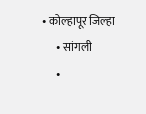• कोल्हापूर जिल्हा
      • सांगली
      •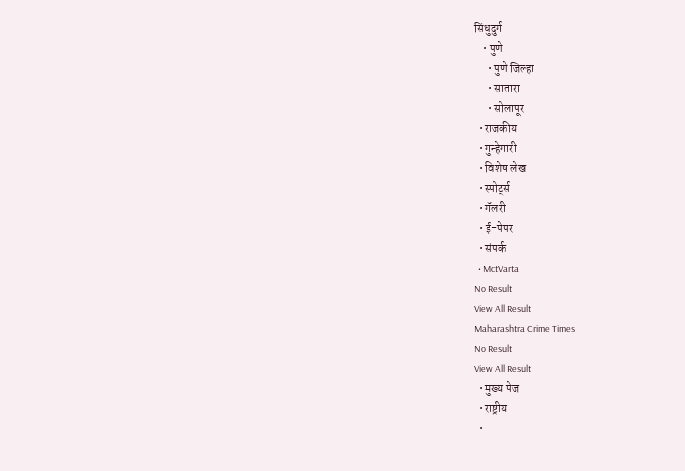सिंधुदुर्ग
    • पुणे
      • पुणे जिल्हा
      • सातारा
      • सोलापूर
  • राजकीय
  • गुन्हेगारी
  • विशेष लेख
  • स्पोर्ट्स
  • गॅलरी
  • ई-पेपर
  • संपर्क
  • MctVarta
No Result
View All Result
Maharashtra Crime Times
No Result
View All Result
  • मुख्य पेज
  • राष्ट्रीय
  •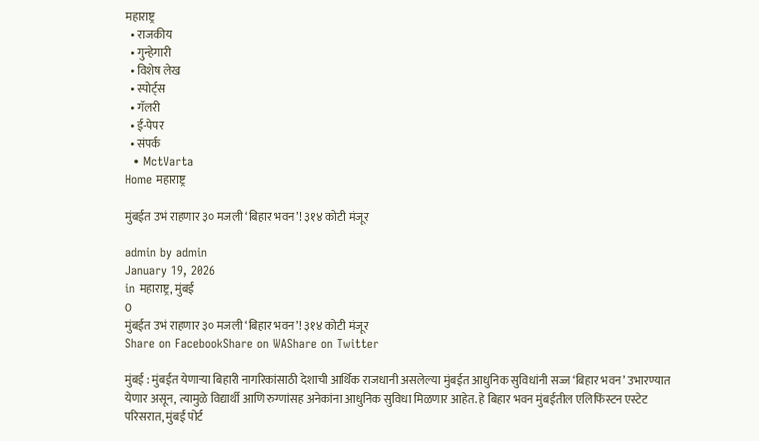महाराष्ट्र
  • राजकीय
  • गुन्हेगारी
  • विशेष लेख
  • स्पोर्ट्स
  • गॅलरी
  • ई-पेपर
  • संपर्क
  • MctVarta
Home महाराष्ट्र

मुंबईत उभं राहणार ३० मजली ‘बिहार भवन’! ३१४ कोटी मंजूर

admin by admin
January 19, 2026
in महाराष्ट्र, मुंबई
0
मुंबईत उभं राहणार ३० मजली ‘बिहार भवन’! ३१४ कोटी मंजूर
Share on FacebookShare on WAShare on Twitter

मुंबई : मुंबईत येणाऱ्या बिहारी नागरिकांसाठी देशाची आर्थिक राजधानी असलेल्या मुंबईत आधुनिक सुविधांनी सज्ज ‘बिहार भवन’ उभारण्यात येणार असून, त्यामुळे विद्यार्थी आणि रुग्णांसह अनेकांना आधुनिक सुविधा मिळणार आहेत. हे बिहार भवन मुंबईतील एलिफिंस्टन एस्टेट परिसरात, मुंबई पोर्ट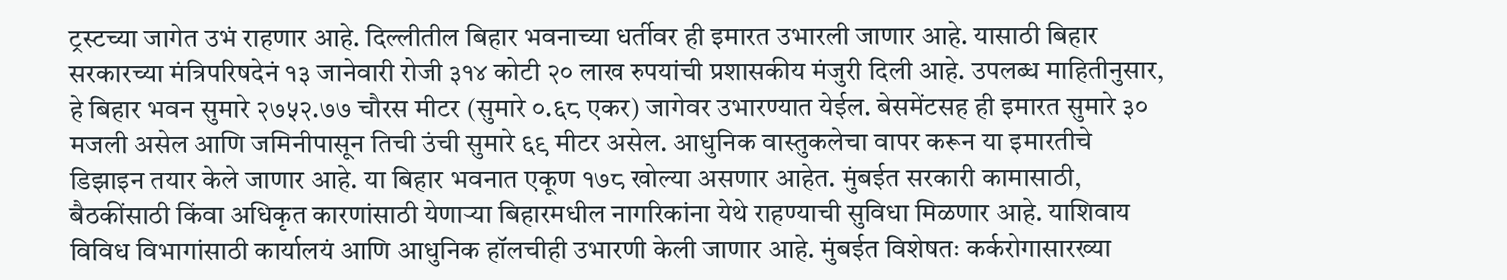ट्रस्टच्या जागेत उभं राहणार आहे. दिल्लीतील बिहार भवनाच्या धर्तीवर ही इमारत उभारली जाणार आहे. यासाठी बिहार सरकारच्या मंत्रिपरिषदेनं १३ जानेवारी रोजी ३१४ कोटी २० लाख रुपयांची प्रशासकीय मंजुरी दिली आहे. उपलब्ध माहितीनुसार, हे बिहार भवन सुमारे २७५२.७७ चौरस मीटर (सुमारे ०.६८ एकर) जागेवर उभारण्यात येईल. बेसमेंटसह ही इमारत सुमारे ३० मजली असेल आणि जमिनीपासून तिची उंची सुमारे ६९ मीटर असेल. आधुनिक वास्तुकलेचा वापर करून या इमारतीचे डिझाइन तयार केले जाणार आहे. या बिहार भवनात एकूण १७८ खोल्या असणार आहेत. मुंबईत सरकारी कामासाठी, बैठकींसाठी किंवा अधिकृत कारणांसाठी येणाऱ्या बिहारमधील नागरिकांना येथे राहण्याची सुविधा मिळणार आहे. याशिवाय विविध विभागांसाठी कार्यालयं आणि आधुनिक हॉलचीही उभारणी केली जाणार आहे. मुंबईत विशेषतः कर्करोगासारख्या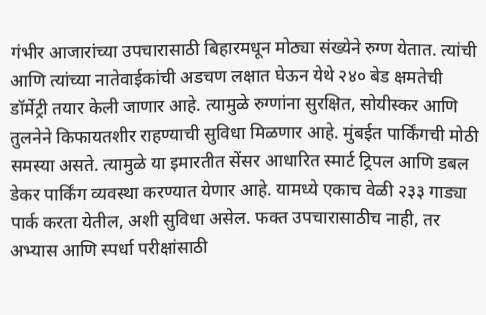गंभीर आजारांच्या उपचारासाठी बिहारमधून मोठ्या संख्येने रुग्ण येतात. त्यांची आणि त्यांच्या नातेवाईकांची अडचण लक्षात घेऊन येथे २४० बेड क्षमतेची डॉर्मेट्री तयार केली जाणार आहे. त्यामुळे रुग्णांना सुरक्षित, सोयीस्कर आणि तुलनेने किफायतशीर राहण्याची सुविधा मिळणार आहे. मुंबईत पार्किंगची मोठी समस्या असते. त्यामुळे या इमारतीत सेंसर आधारित स्मार्ट ट्रिपल आणि डबल डेकर पार्किंग व्यवस्था करण्यात येणार आहे. यामध्ये एकाच वेळी २३३ गाड्या पार्क करता येतील, अशी सुविधा असेल. फक्त उपचारासाठीच नाही, तर अभ्यास आणि स्पर्धा परीक्षांसाठी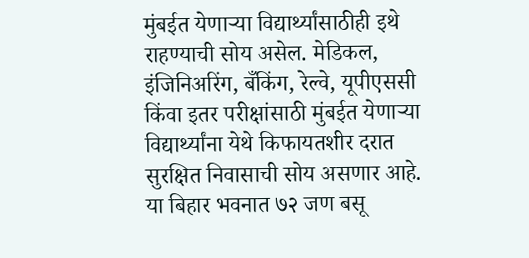मुंबईत येणाऱ्या विद्यार्थ्यांसाठीही इथे राहण्याची सोय असेल. मेडिकल, इंजिनिअरिंग, बँकिंग, रेल्वे, यूपीएससी किंवा इतर परीक्षांसाठी मुंबईत येणाऱ्या विद्यार्थ्यांना येथे किफायतशीर दरात सुरक्षित निवासाची सोय असणार आहे. या बिहार भवनात ७२ जण बसू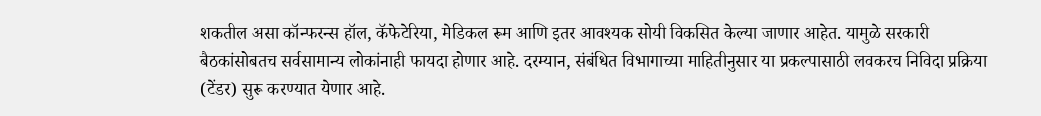शकतील असा कॉन्फरन्स हॉल, कॅफेटेरिया, मेडिकल रूम आणि इतर आवश्यक सोयी विकसित केल्या जाणार आहेत. यामुळे सरकारी बैठकांसोबतच सर्वसामान्य लोकांनाही फायदा होणार आहे. दरम्यान, संबंधित विभागाच्या माहितीनुसार या प्रकल्पासाठी लवकरच निविदा प्रक्रिया (टेंडर) सुरू करण्यात येणार आहे.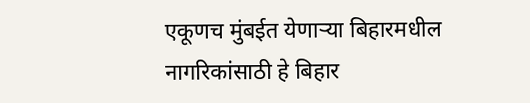एकूणच मुंबईत येणाऱ्या बिहारमधील नागरिकांसाठी हे बिहार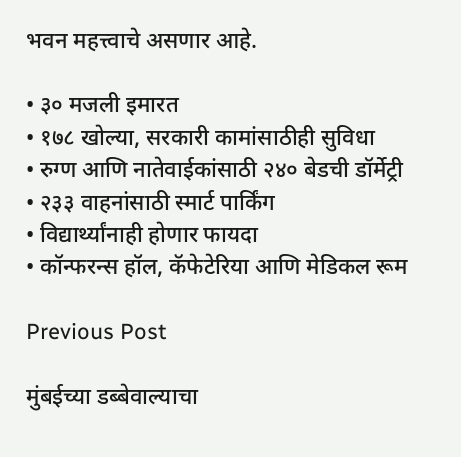भवन महत्त्वाचे असणार आहे.

• ३० मजली इमारत
• १७८ खोल्या, सरकारी कामांसाठीही सुविधा
• रुग्ण आणि नातेवाईकांसाठी २४० बेडची डॉर्मेट्री
• २३३ वाहनांसाठी स्मार्ट पार्किंग
• विद्यार्थ्यांनाही होणार फायदा
• कॉन्फरन्स हॉल, कॅफेटेरिया आणि मेडिकल रूम

Previous Post

मुंबईच्या डब्बेवाल्याचा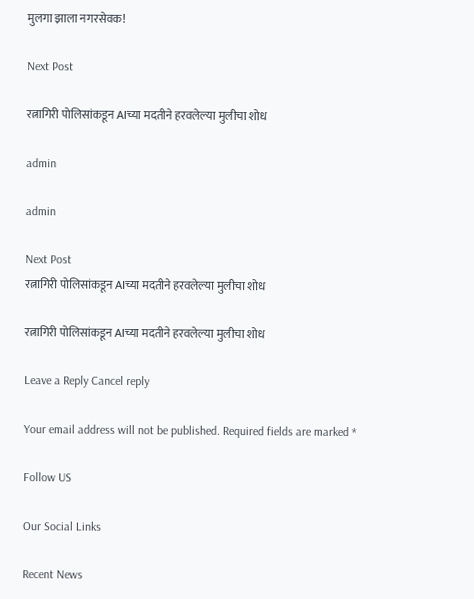मुलगा झाला नगरसेवक!

Next Post

रत्नागिरी पोलिसांकडून AIच्या मदतीने हरवलेल्या मुलीचा शोध

admin

admin

Next Post
रत्नागिरी पोलिसांकडून AIच्या मदतीने हरवलेल्या मुलीचा शोध

रत्नागिरी पोलिसांकडून AIच्या मदतीने हरवलेल्या मुलीचा शोध

Leave a Reply Cancel reply

Your email address will not be published. Required fields are marked *

Follow US

Our Social Links

Recent News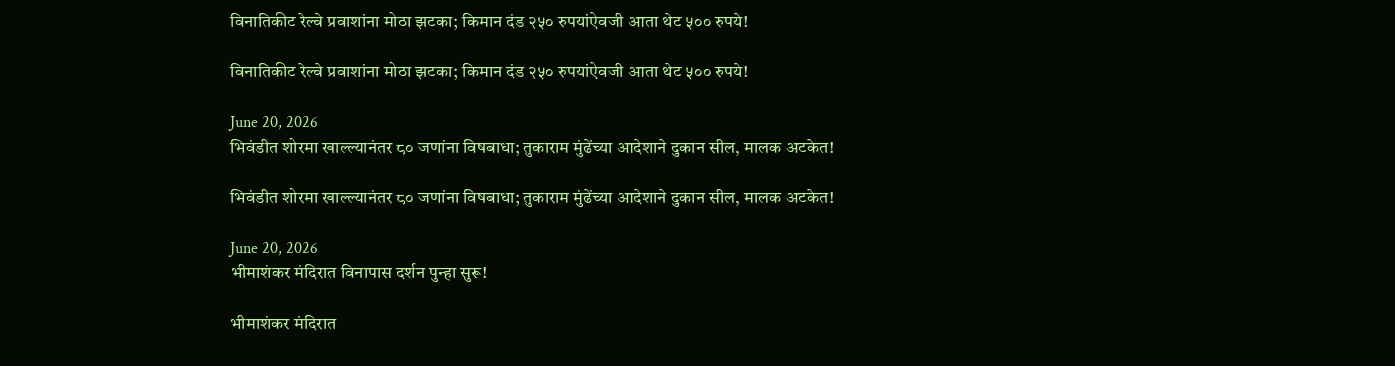विनातिकीट रेल्वे प्रवाशांना मोठा झटका; किमान दंड २५० रुपयांऐवजी आता थेट ५०० रुपये!

विनातिकीट रेल्वे प्रवाशांना मोठा झटका; किमान दंड २५० रुपयांऐवजी आता थेट ५०० रुपये!

June 20, 2026
भिवंडीत शोरमा खाल्ल्यानंतर ८० जणांना विषबाधा; तुकाराम मुंढेंच्या आदेशाने दुकान सील, मालक अटकेत!

भिवंडीत शोरमा खाल्ल्यानंतर ८० जणांना विषबाधा; तुकाराम मुंढेंच्या आदेशाने दुकान सील, मालक अटकेत!

June 20, 2026
भीमाशंकर मंदिरात विनापास दर्शन पुन्हा सुरू!

भीमाशंकर मंदिरात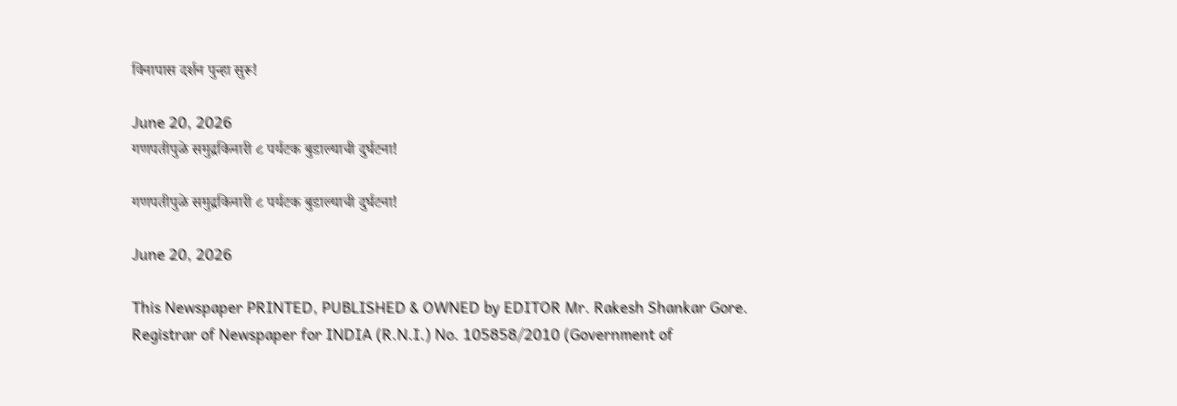विनापास दर्शन पुन्हा सुरू!

June 20, 2026
गणपतीपुळे समुद्रकिनारी ८ पर्यटक बुडाल्याची दुर्घटना!

गणपतीपुळे समुद्रकिनारी ८ पर्यटक बुडाल्याची दुर्घटना!

June 20, 2026

This Newspaper PRINTED, PUBLISHED & OWNED by EDITOR Mr. Rakesh Shankar Gore. Registrar of Newspaper for INDIA (R.N.I.) No. 105858/2010 (Government of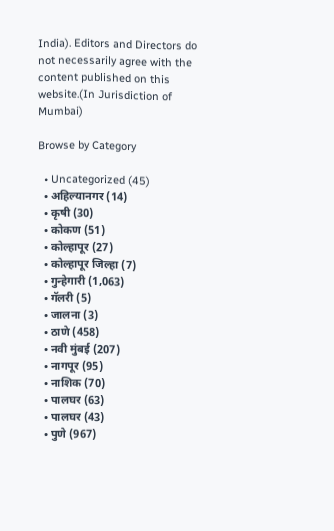India). Editors and Directors do not necessarily agree with the content published on this website.(In Jurisdiction of Mumbai)

Browse by Category

  • Uncategorized (45)
  • अहिल्यानगर (14)
  • कृषी (30)
  • कोकण (51)
  • कोल्हापूर (27)
  • कोल्हापूर जिल्हा (7)
  • गुन्हेगारी (1,063)
  • गॅलरी (5)
  • जालना (3)
  • ठाणे (458)
  • नवी मुंबई (207)
  • नागपूर (95)
  • नाशिक (70)
  • पालघर (63)
  • पालघर (43)
  • पुणे (967)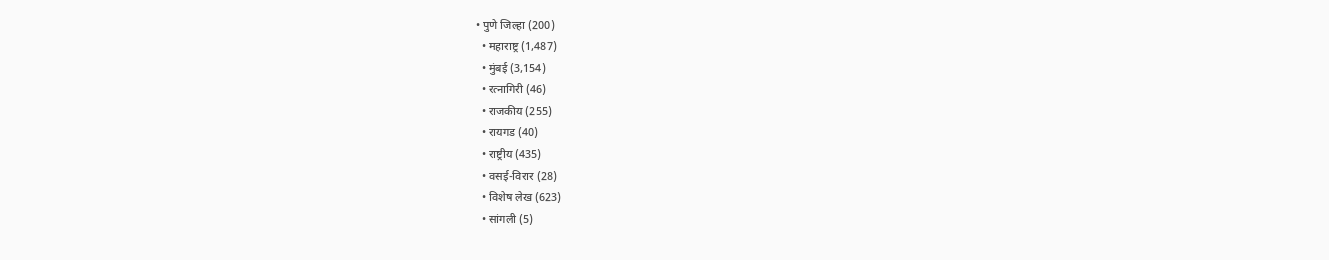• पुणे जिल्हा (200)
  • महाराष्ट्र (1,487)
  • मुंबई (3,154)
  • रत्नागिरी (46)
  • राजकीय (255)
  • रायगड (40)
  • राष्ट्रीय (435)
  • वसई-विरार (28)
  • विशेष लेख (623)
  • सांगली (5)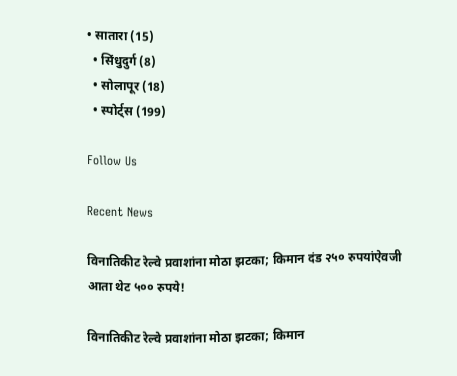• सातारा (15)
  • सिंधुदुर्ग (8)
  • सोलापूर (18)
  • स्पोर्ट्स (199)

Follow Us

Recent News

विनातिकीट रेल्वे प्रवाशांना मोठा झटका; किमान दंड २५० रुपयांऐवजी आता थेट ५०० रुपये!

विनातिकीट रेल्वे प्रवाशांना मोठा झटका; किमान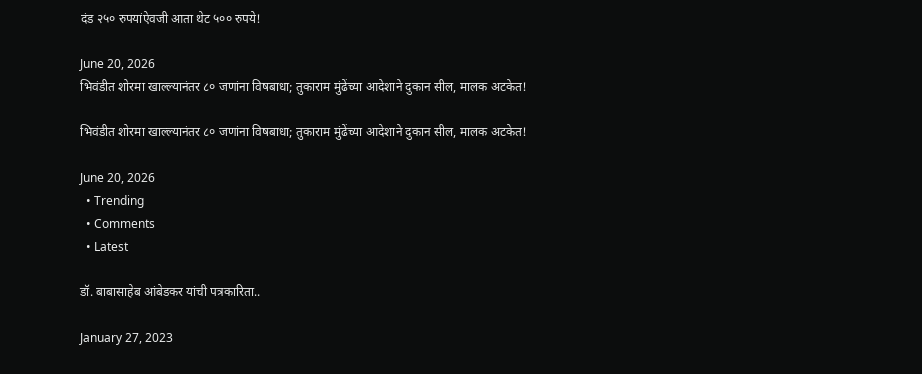दंड २५० रुपयांऐवजी आता थेट ५०० रुपये!

June 20, 2026
भिवंडीत शोरमा खाल्ल्यानंतर ८० जणांना विषबाधा; तुकाराम मुंढेंच्या आदेशाने दुकान सील, मालक अटकेत!

भिवंडीत शोरमा खाल्ल्यानंतर ८० जणांना विषबाधा; तुकाराम मुंढेंच्या आदेशाने दुकान सील, मालक अटकेत!

June 20, 2026
  • Trending
  • Comments
  • Latest

डॉ. बाबासाहेब आंबेडकर यांची पत्रकारिता..

January 27, 2023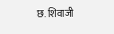छ. शिवाजी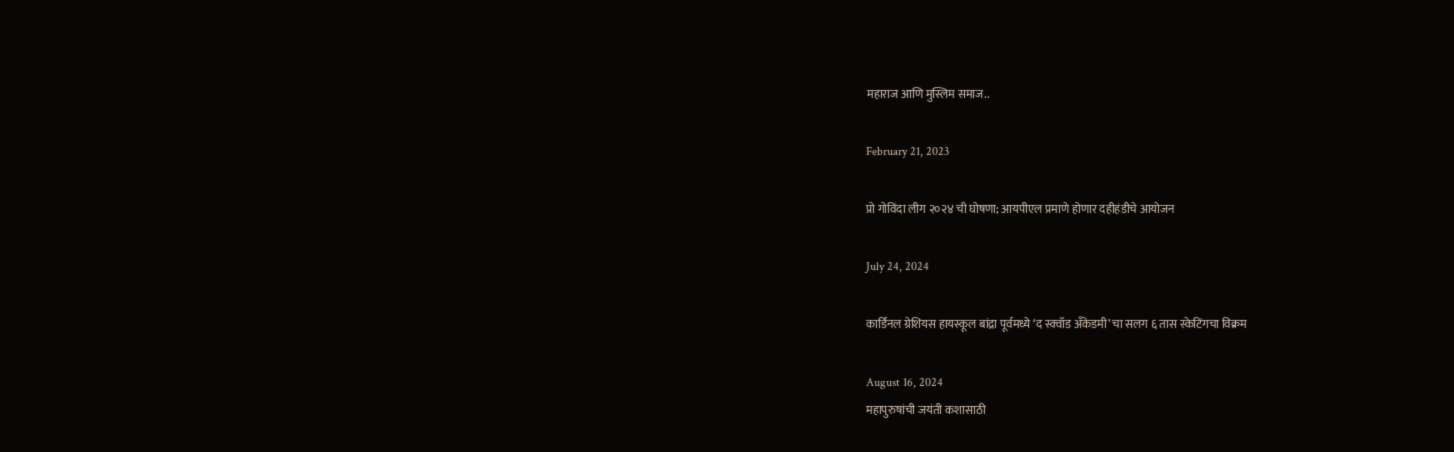महाराज आणि मुस्लिम समाज..

February 21, 2023

प्रो गोविंदा लीग २०२४ ची घोषणा; आयपीएल प्रमाणे होणार दहीहंडीचे आयोजन

July 24, 2024

कार्डिनल ग्रेशियस हायस्कूल बांद्रा पूर्वमध्ये ‘द स्क्वॉड अँकेडमी’ चा सलग ६ तास स्केटिंगचा विक्रम

August 16, 2024
महापुरुषांची जयंती कशासाठी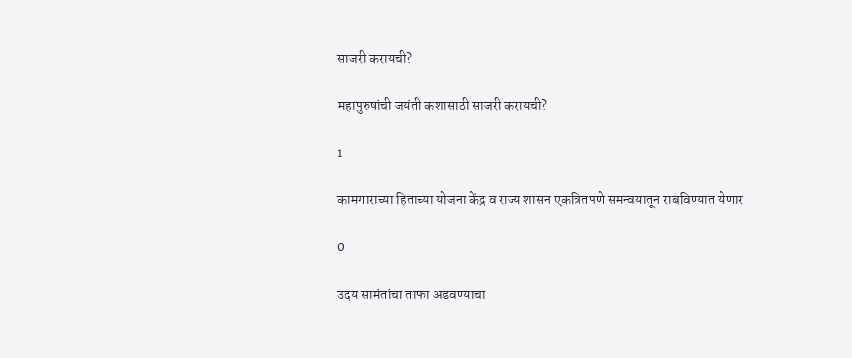साजरी करायची?

महापुरुषांची जयंती कशासाठी साजरी करायची?

1

कामगाराच्या हिताच्या योजना केंद्र व राज्य शासन एकत्रितपणे समन्वयातून राबविण्यात येणार

0

उदय सामंतांचा ताफा अडवण्याचा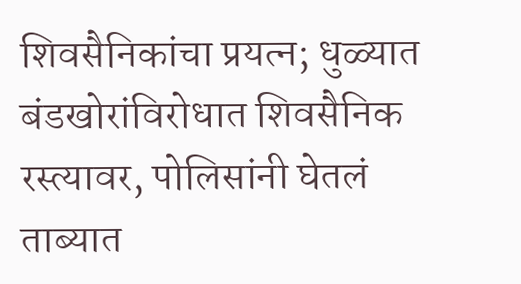शिवसैनिकांचा प्रयत्न; धुळ्यात बंडखोरांविरोधात शिवसैनिक रस्त्यावर, पोलिसांनी घेतलं ताब्यात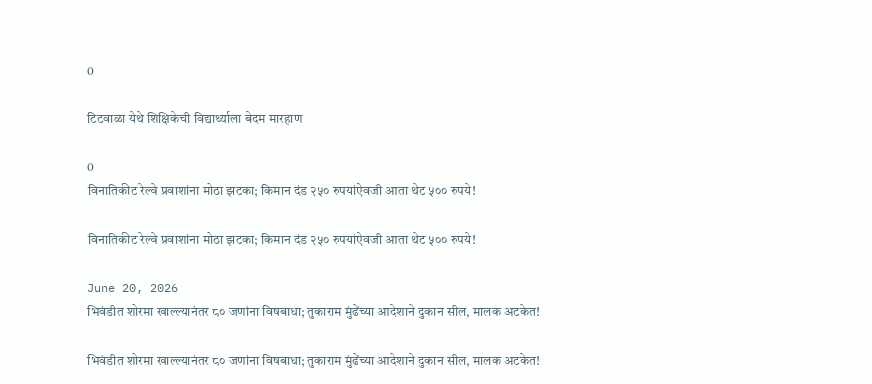0

टिटवाळा येथे शिक्षिकेची विद्यार्थ्याला बेदम मारहाण

0
विनातिकीट रेल्वे प्रवाशांना मोठा झटका; किमान दंड २५० रुपयांऐवजी आता थेट ५०० रुपये!

विनातिकीट रेल्वे प्रवाशांना मोठा झटका; किमान दंड २५० रुपयांऐवजी आता थेट ५०० रुपये!

June 20, 2026
भिवंडीत शोरमा खाल्ल्यानंतर ८० जणांना विषबाधा; तुकाराम मुंढेंच्या आदेशाने दुकान सील, मालक अटकेत!

भिवंडीत शोरमा खाल्ल्यानंतर ८० जणांना विषबाधा; तुकाराम मुंढेंच्या आदेशाने दुकान सील, मालक अटकेत!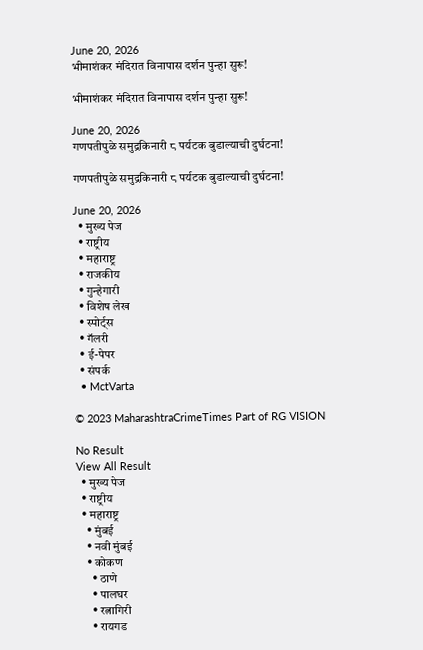June 20, 2026
भीमाशंकर मंदिरात विनापास दर्शन पुन्हा सुरू!

भीमाशंकर मंदिरात विनापास दर्शन पुन्हा सुरू!

June 20, 2026
गणपतीपुळे समुद्रकिनारी ८ पर्यटक बुडाल्याची दुर्घटना!

गणपतीपुळे समुद्रकिनारी ८ पर्यटक बुडाल्याची दुर्घटना!

June 20, 2026
  • मुख्य पेज
  • राष्ट्रीय
  • महाराष्ट्र
  • राजकीय
  • गुन्हेगारी
  • विशेष लेख
  • स्पोर्ट्स
  • गॅलरी
  • ई-पेपर
  • संपर्क
  • MctVarta

© 2023 MaharashtraCrimeTimes Part of RG VISION

No Result
View All Result
  • मुख्य पेज
  • राष्ट्रीय
  • महाराष्ट्र
    • मुंबई
    • नवी मुंबई
    • कोकण
      • ठाणे
      • पालघर
      • रत्नागिरी
      • रायगड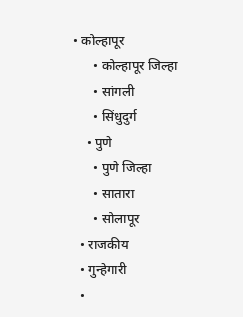• कोल्हापूर
      • कोल्हापूर जिल्हा
      • सांगली
      • सिंधुदुर्ग
    • पुणे
      • पुणे जिल्हा
      • सातारा
      • सोलापूर
  • राजकीय
  • गुन्हेगारी
  •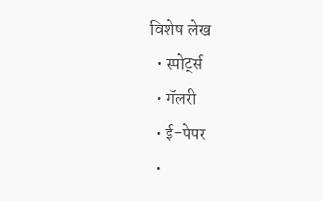विशेष लेख
  • स्पोर्ट्स
  • गॅलरी
  • ई-पेपर
  •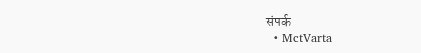संपर्क
  • MctVarta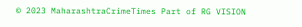© 2023 MaharashtraCrimeTimes Part of RG VISION